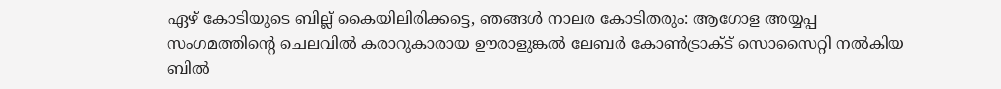ഏഴ് കോടിയുടെ ബില്ല് കൈയിലിരിക്കട്ടെ, ഞങ്ങൾ നാലര കോടിതരും: ആഗോള അയ്യപ്പ സംഗമത്തിന്റെ ചെലവില്‍ കരാറുകാരായ ഊരാളുങ്കല്‍ ലേബര്‍ കോണ്‍ട്രാക്‌ട് സൊസൈറ്റി നല്‍കിയ ബില്‍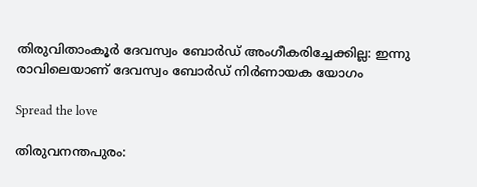തിരുവിതാംകൂര്‍ ദേവസ്വം ബോര്‍ഡ് അംഗീകരിച്ചേക്കില്ല: ഇന്നു രാവിലെയാണ് ദേവസ്വം ബോർഡ് നിർണായക യോഗം

Spread the love

തിരുവനന്തപുരം: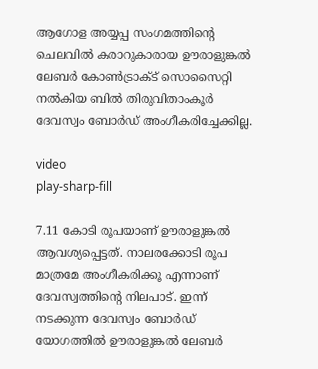ആഗോള അയ്യപ്പ സംഗമത്തിന്റെ ചെലവില്‍ കരാറുകാരായ ഊരാളുങ്കല്‍ ലേബര്‍ കോണ്‍ട്രാക്‌ട് സൊസൈറ്റി നല്‍കിയ ബില്‍ തിരുവിതാംകൂര്‍ ദേവസ്വം ബോര്‍ഡ് അംഗീകരിച്ചേക്കില്ല.

video
play-sharp-fill

7.11 കോടി രൂപയാണ് ഊരാളുങ്കല്‍ ആവശ്യപ്പെട്ടത്. നാലരക്കോടി രൂപ മാത്രമേ അംഗീകരിക്കൂ എന്നാണ് ദേവസ്വത്തിന്റെ നിലപാട്. ഇന്ന് നടക്കുന്ന ദേവസ്വം ബോര്‍ഡ് യോഗത്തില്‍ ഊരാളുങ്കല്‍ ലേബര്‍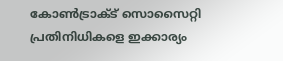കോണ്‍ട്രാക്‌ട് സൊസൈറ്റി പ്രതിനിധികളെ ഇക്കാര്യം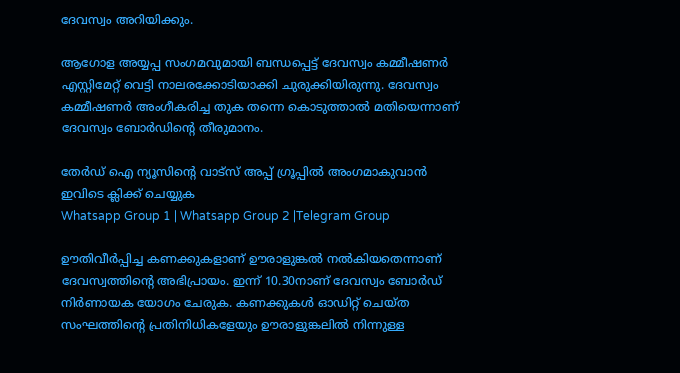ദേവസ്വം അറിയിക്കും.

ആഗോള അയ്യപ്പ സംഗമവുമായി ബന്ധപ്പെട്ട് ദേവസ്വം കമ്മീഷണര്‍ എസ്റ്റിമേറ്റ് വെട്ടി നാലരക്കോടിയാക്കി ചുരുക്കിയിരുന്നു. ദേവസ്വം കമ്മീഷണര്‍ അംഗീകരിച്ച തുക തന്നെ കൊടുത്താല്‍ മതിയെന്നാണ് ദേവസ്വം ബോര്‍ഡിന്റെ തീരുമാനം.

തേർഡ് ഐ ന്യൂസിന്റെ വാട്സ് അപ്പ് ഗ്രൂപ്പിൽ അംഗമാകുവാൻ ഇവിടെ ക്ലിക്ക് ചെയ്യുക
Whatsapp Group 1 | Whatsapp Group 2 |Telegram Group

ഊതിവീര്‍പ്പിച്ച കണക്കുകളാണ് ഊരാളുങ്കല്‍ നല്‍കിയതെന്നാണ് ദേവസ്വത്തിന്റെ അഭിപ്രായം. ഇന്ന് 10.30നാണ് ദേവസ്വം ബോര്‍ഡ് നിര്‍ണായക യോഗം ചേരുക. കണക്കുകള്‍ ഓഡിറ്റ് ചെയ്ത സംഘത്തിന്റെ പ്രതിനിധികളേയും ഊരാളുങ്കലില്‍ നിന്നുള്ള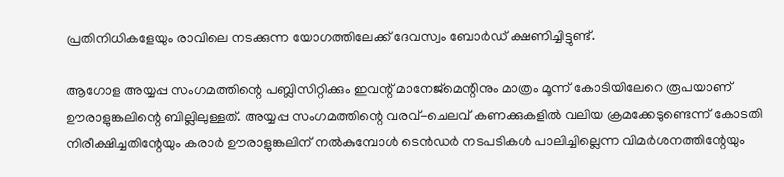പ്രതിനിധികളേയും രാവിലെ നടക്കുന്ന യോഗത്തിലേക്ക് ദേവസ്വം ബോര്‍ഡ് ക്ഷണിച്ചിട്ടുണ്ട്.

ആഗോള അയ്യപ്പ സംഗമത്തിന്റെ പബ്ലിസിറ്റിക്കും ഇവന്റ് മാനേജ്‌മെന്റിനും മാത്രം മൂന്ന് കോടിയിലേറെ രൂപയാണ് ഊരാളുങ്കലിന്റെ ബില്ലിലുള്ളത്. അയ്യപ്പ സംഗമത്തിന്റെ വരവ്-ചെലവ് കണക്കുകളില്‍ വലിയ ക്രമക്കേടുണ്ടെന്ന് കോടതി നിരീക്ഷിച്ചതിന്റേയും കരാര്‍ ഊരാളുങ്കലിന് നല്‍കുമ്പോള്‍ ടെന്‍ഡര്‍ നടപടികള്‍ പാലിച്ചില്ലെന്ന വിമര്‍ശനത്തിന്റേയും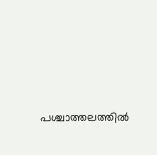പശ്ചാത്തലത്തില്‍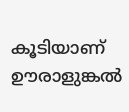കൂടിയാണ് ഊരാളുങ്കല്‍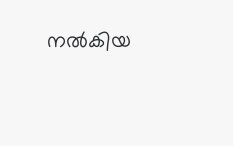നല്‍കിയ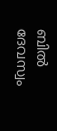ബില്‍ ദേവസ്വം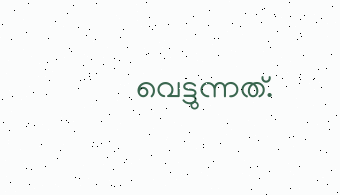വെട്ടുന്നത്.